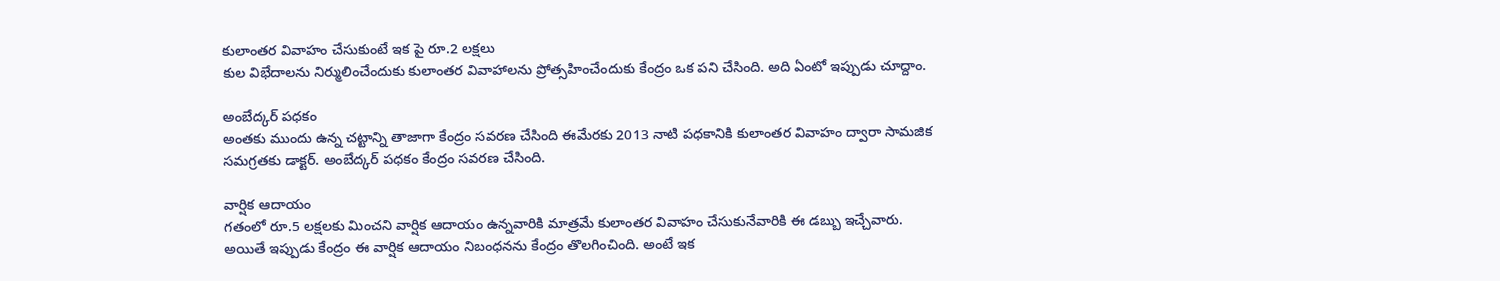కులాంతర వివాహం చేసుకుంటే ఇక పై రూ.2 లక్షలు
కుల విభేదాలను నిర్ములించేందుకు కులాంతర వివాహాలను ప్రోత్సహించేందుకు కేంద్రం ఒక పని చేసింది. అది ఏంటో ఇప్పుడు చూద్దాం.

అంబేద్కర్ పధకం
అంతకు ముందు ఉన్న చట్టాన్ని తాజాగా కేంద్రం సవరణ చేసింది ఈమేరకు 2013 నాటి పధకానికి కులాంతర వివాహం ద్వారా సామజిక సమగ్రతకు డాక్టర్. అంబేద్కర్ పధకం కేంద్రం సవరణ చేసింది.

వార్షిక ఆదాయం
గతంలో రూ.5 లక్షలకు మించని వార్షిక ఆదాయం ఉన్నవారికి మాత్రమే కులాంతర వివాహం చేసుకునేవారికి ఈ డబ్బు ఇచ్చేవారు. అయితే ఇప్పుడు కేంద్రం ఈ వార్షిక ఆదాయం నిబంధనను కేంద్రం తొలగించింది. అంటే ఇక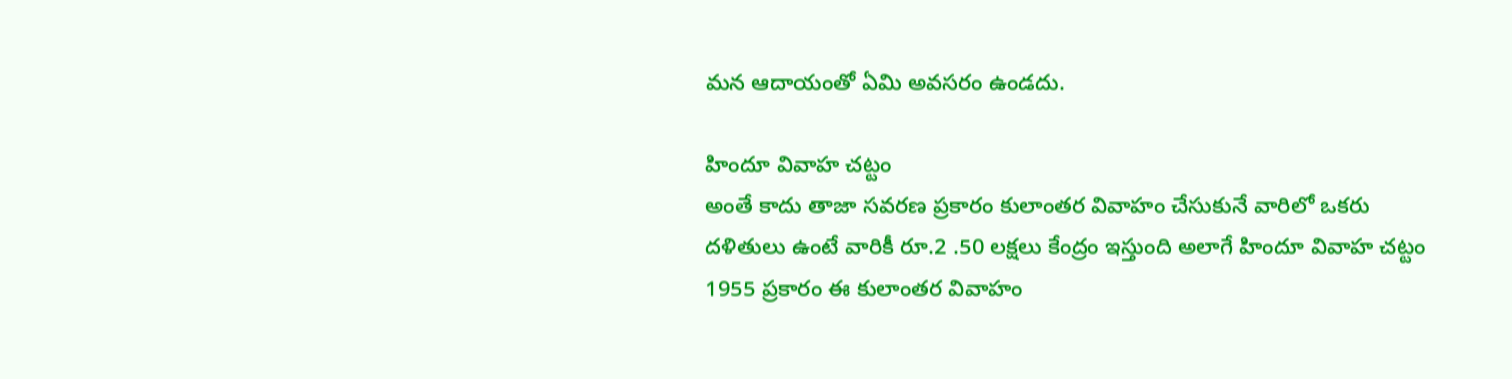మన ఆదాయంతో ఏమి అవసరం ఉండదు.

హిందూ వివాహ చట్టం
అంతే కాదు తాజా సవరణ ప్రకారం కులాంతర వివాహం చేసుకునే వారిలో ఒకరు దళితులు ఉంటే వారికీ రూ.2 .50 లక్షలు కేంద్రం ఇస్తుంది అలాగే హిందూ వివాహ చట్టం 1955 ప్రకారం ఈ కులాంతర వివాహం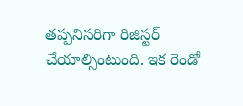తప్పనిసరిగా రిజిస్టర్ చేయాల్సింటుంది. ఇక రెండో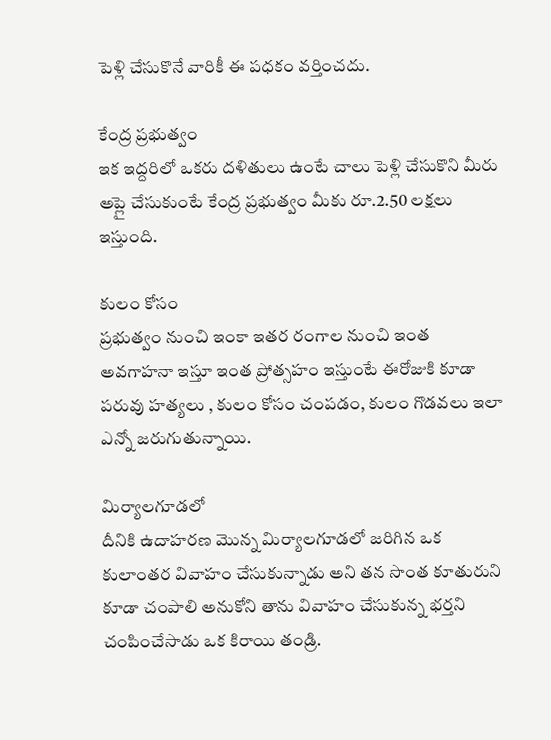పెళ్లి చేసుకొనే వారికీ ఈ పధకం వర్తించదు.

కేంద్ర ప్రభుత్వం
ఇక ఇద్దరిలో ఒకరు దళితులు ఉంటే చాలు పెళ్లి చేసుకొని మీరు అప్లై చేసుకుంటే కేంద్ర ప్రభుత్వం మీకు రూ.2.50 లక్షలు ఇస్తుంది.

కులం కోసం
ప్రభుత్వం నుంచి ఇంకా ఇతర రంగాల నుంచి ఇంత అవగాహనా ఇస్తూ ఇంత ప్రోత్సహం ఇస్తుంటే ఈరోజుకి కూడా పరువు హత్యలు , కులం కోసం చంపడం, కులం గొడవలు ఇలా ఎన్నో జరుగుతున్నాయి.

మిర్యాలగూడలో
దీనికి ఉదాహరణ మొన్న మిర్యాలగూడలో జరిగిన ఒక కులాంతర వివాహం చేసుకున్నాడు అని తన సొంత కూతురుని కూడా చంపాలి అనుకోని తాను వివాహం చేసుకున్న భర్తని చంపించేసాడు ఒక కిరాయి తండ్రి.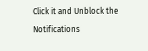Click it and Unblock the Notifications